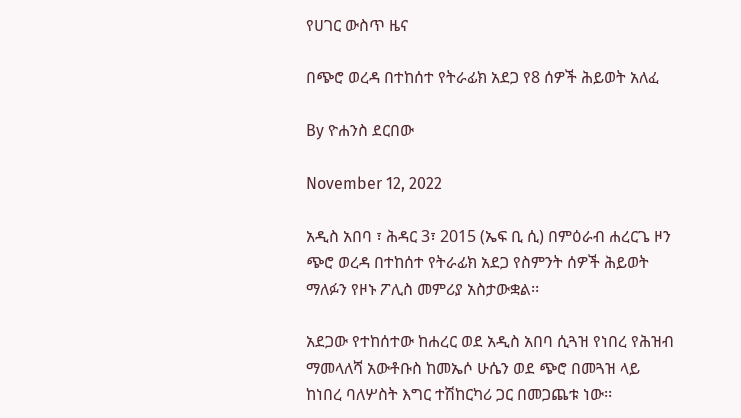የሀገር ውስጥ ዜና

በጭሮ ወረዳ በተከሰተ የትራፊክ አደጋ የ8 ሰዎች ሕይወት አለፈ

By ዮሐንስ ደርበው

November 12, 2022

አዲስ አበባ ፣ ሕዳር 3፣ 2015 (ኤፍ ቢ ሲ) በምዕራብ ሐረርጌ ዞን ጭሮ ወረዳ በተከሰተ የትራፊክ አደጋ የስምንት ሰዎች ሕይወት ማለፉን የዞኑ ፖሊስ መምሪያ አስታውቋል፡፡

አደጋው የተከሰተው ከሐረር ወደ አዲስ አበባ ሲጓዝ የነበረ የሕዝብ ማመላለሻ አውቶቡስ ከመኤሶ ሁሴን ወደ ጭሮ በመጓዝ ላይ ከነበረ ባለሦስት እግር ተሽከርካሪ ጋር በመጋጨቱ ነው፡፡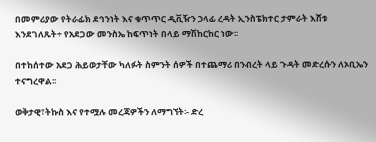በመምሪያው የትራፊክ ደኅንነት እና ቁጥጥር ዲቪዥን ኃላፊ ረዳት ኢንስፔክተር ታምራት እሸቱ እንደገለጹት÷ የአደጋው መንስኤ ከፍጥነት በላይ ማሽከርከር ነው፡፡

በተከሰተው አደጋ ሕይወታቸው ካለፉት ስምንት ሰዎች በተጨማሪ በንብረት ላይ ጉዳት መድረሱን ለኦቢኤን ተናግረዋል፡፡

ወቅታዊ፣ትኩስ እና የተሟሉ መረጃዎችን ለማግኘት፡- ድረ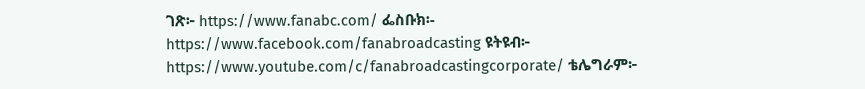ገጽ፦ https://www.fanabc.com/ ፌስቡክ፡- https://www.facebook.com/fanabroadcasting ዩትዩብ፦ https://www.youtube.com/c/fanabroadcastingcorporate/ ቴሌግራም፦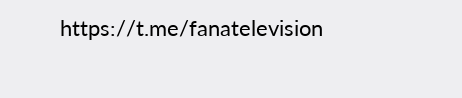https://t.me/fanatelevision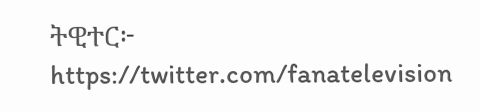ትዊተር፦ https://twitter.com/fanatelevision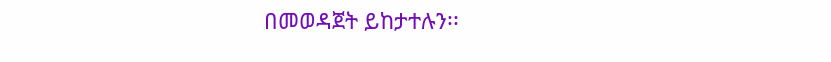በመወዳጀት ይከታተሉን፡፡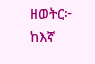ዘወትር፦ ከእኛ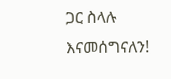ጋር ስላሉ እናመሰግናለን!